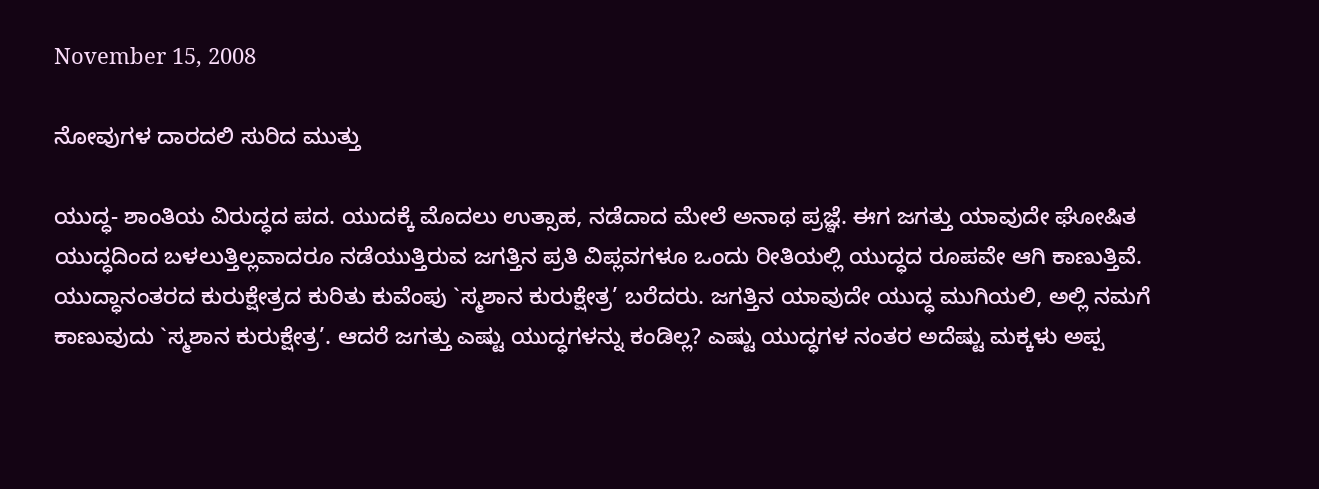November 15, 2008

ನೋವುಗಳ ದಾರದಲಿ ಸುರಿದ ಮುತ್ತು

ಯುದ್ಧ- ಶಾಂತಿಯ ವಿರುದ್ಧದ ಪದ. ಯುದಕ್ಕೆ ಮೊದಲು ಉತ್ಸಾಹ, ನಡೆದಾದ ಮೇಲೆ ಅನಾಥ ಪ್ರಜ್ಞೆ. ಈಗ ಜಗತ್ತು ಯಾವುದೇ ಘೋಷಿತ ಯುದ್ಧದಿಂದ ಬಳಲುತ್ತಿಲ್ಲವಾದರೂ ನಡೆಯುತ್ತಿರುವ ಜಗತ್ತಿನ ಪ್ರತಿ ವಿಪ್ಲವಗಳೂ ಒಂದು ರೀತಿಯಲ್ಲಿ ಯುದ್ಧದ ರೂಪವೇ ಆಗಿ ಕಾಣುತ್ತಿವೆ.
ಯುದ್ಧಾನಂತರದ ಕುರುಕ್ಷೇತ್ರದ ಕುರಿತು ಕುವೆಂಪು `ಸ್ಮಶಾನ ಕುರುಕ್ಷೇತ್ರ’ ಬರೆದರು. ಜಗತ್ತಿನ ಯಾವುದೇ ಯುದ್ಧ ಮುಗಿಯಲಿ, ಅಲ್ಲಿ ನಮಗೆ ಕಾಣುವುದು `ಸ್ಮಶಾನ ಕುರುಕ್ಷೇತ್ರ’. ಆದರೆ ಜಗತ್ತು ಎಷ್ಟು ಯುದ್ಧಗಳನ್ನು ಕಂಡಿಲ್ಲ? ಎಷ್ಟು ಯುದ್ಧಗಳ ನಂತರ ಅದೆಷ್ಟು ಮಕ್ಕಳು ಅಪ್ಪ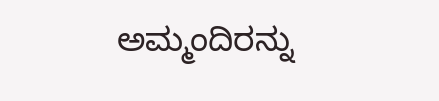ಅಮ್ಮಂದಿರನ್ನು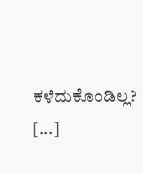ಕಳೆದುಕೊಂಡಿಲ್ಲ? [...]